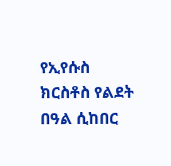የኢየሱስ ክርስቶስ የልደት በዓል ሲከበር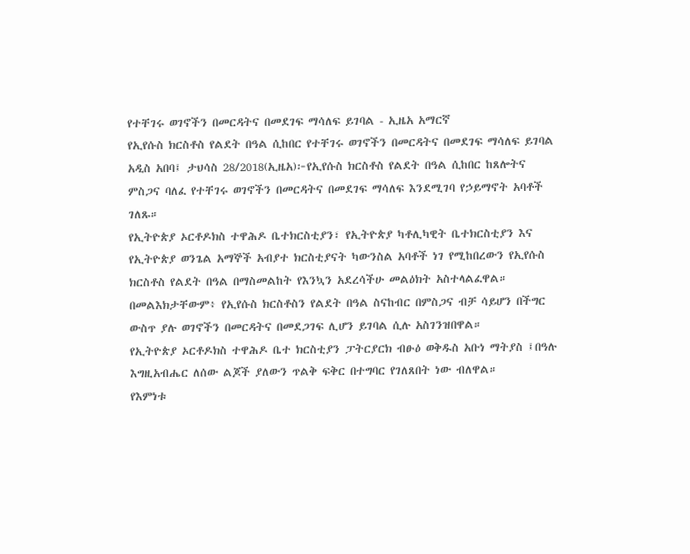የተቸገሩ ወገኖችን በመርዳትና በመደገፍ ማሳለፍ ይገባል - ኢዜአ አማርኛ
የኢየሱስ ክርስቶስ የልደት በዓል ሲከበር የተቸገሩ ወገኖችን በመርዳትና በመደገፍ ማሳለፍ ይገባል
አዲስ አበባ፤ ታህሳስ 28/2018(ኢዜአ)፦የኢየሱስ ክርስቶስ የልደት በዓል ሲከበር ከጸሎትና ምስጋና ባለፈ የተቸገሩ ወገኖችን በመርዳትና በመደገፍ ማሳለፍ እንደሚገባ የኃይማኖት አባቶች ገለጹ።
የኢትዮጵያ ኦርቶዶክስ ተዋሕዶ ቤተክርስቲያን፣ የኢትዮጵያ ካቶሊካዊት ቤተክርስቲያን እና የኢትዮጵያ ወንጌል አማኞች አብያተ ክርስቲያናት ካውንስል አባቶች ነገ የሚከበረውን የኢየሱስ ክርስቶስ የልደት በዓል በማስመልከት የእንኳን አደረሳችሁ መልዕክት አስተላልፈዋል።
በመልእክታቸውም፥ የኢየሱስ ክርስቶስን የልደት በዓል ስናከብር በምስጋና ብቻ ሳይሆን በችግር ውስጥ ያሉ ወገኖችን በመርዳትና በመደጋገፍ ሊሆን ይገባል ሲሉ አስገንዝበዋል።
የኢትዮጵያ ኦርቶዶክስ ተዋሕዶ ቤተ ክርስቲያን ፓትርያርክ ብፁዕ ወቅዱስ አቡነ ማትያስ ፤በዓሉ እግዚአብሔር ለሰው ልጆች ያለውን ጥልቅ ፍቅር በተግባር የገለጸበት ነው ብለዋል።
የእምነቱ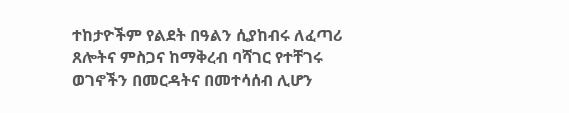ተከታዮችም የልደት በዓልን ሲያከብሩ ለፈጣሪ ጸሎትና ምስጋና ከማቅረብ ባሻገር የተቸገሩ ወገኖችን በመርዳትና በመተሳሰብ ሊሆን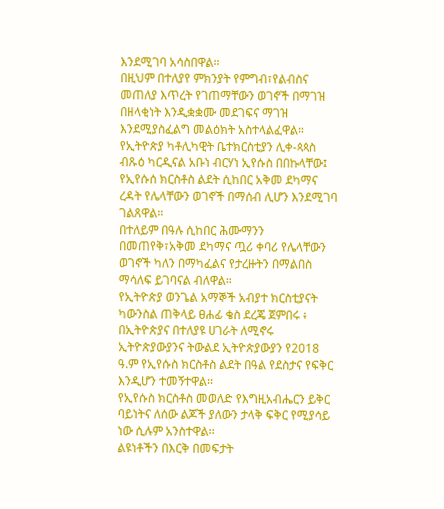እንደሚገባ አሳስበዋል።
በዚህም በተለያየ ምክንያት የምግብ፣የልብስና መጠለያ እጥረት የገጠማቸውን ወገኖች በማገዝ በዘላቂነት እንዲቋቋሙ መደገፍና ማገዝ እንደሚያስፈልግ መልዕክት አስተላልፈዋል።
የኢትዮጵያ ካቶሊካዊት ቤተክርስቲያን ሊቀ-ጳጳስ ብጹዕ ካርዲናል አቡነ ብርሃነ ኢየሱስ በበኩላቸው፤ የኢየሱሰ ክርስቶስ ልደት ሲከበር አቅመ ደካማና ረዳት የሌላቸውን ወገኖች በማሰብ ሊሆን እንደሚገባ ገልጸዋል።
በተለይም በዓሉ ሲከበር ሕሙማንን በመጠየቅ፣አቅመ ደካማና ጧሪ ቀባሪ የሌላቸውን ወገኖች ካለን በማካፈልና የታረዙትን በማልበስ ማሳለፍ ይገባናል ብለዋል።
የኢትዮጵያ ወንጌል አማኞች አብያተ ክርስቲያናት ካውንስል ጠቅላይ ፀሐፊ ቄስ ደረጄ ጀምበሩ ፥ በኢትዮጵያና በተለያዩ ሀገራት ለሚኖሩ ኢትዮጵያውያንና ትውልደ ኢትዮጵያውያን የ2018 ዓ.ም የኢየሱስ ክርስቶስ ልደት በዓል የደስታና የፍቅር እንዲሆን ተመኝተዋል፡፡
የኢየሱስ ክርስቶስ መወለድ የእግዚአብሔርን ይቅር ባይነትና ለሰው ልጆች ያለውን ታላቅ ፍቅር የሚያሳይ ነው ሲሉም አንስተዋል፡፡
ልዩነቶችን በእርቅ በመፍታት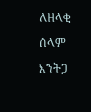ለዘላቂ ሰላም እንትጋ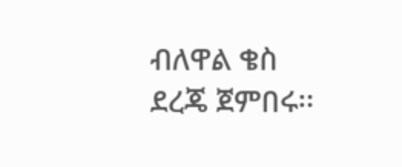ብለዋል ቄስ ደረጄ ጀምበሩ፡፡